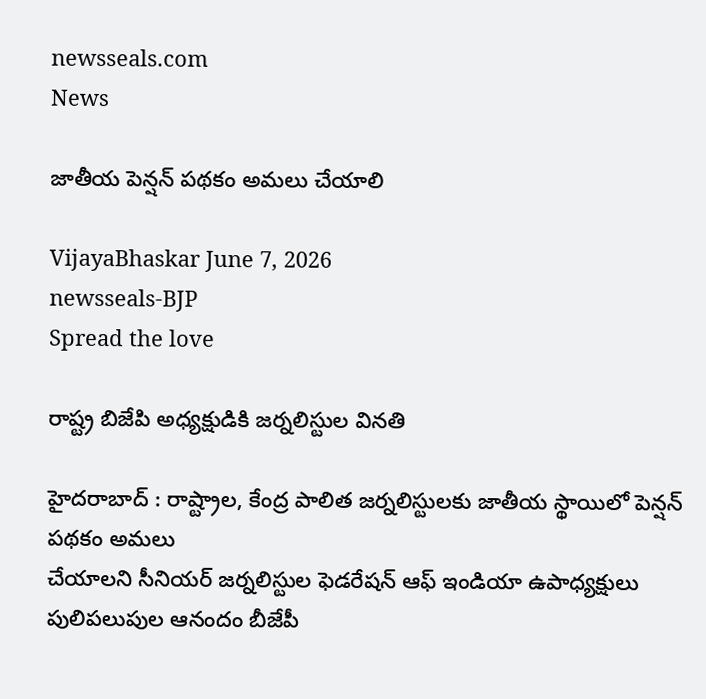newsseals.com
News

జాతీయ పెన్షన్ పథకం అమలు చేయాలి

VijayaBhaskar June 7, 2026
newsseals-BJP
Spread the love

రాష్ట్ర బిజేపి అధ్యక్షుడికి జ‌ర్న‌లిస్టుల విన‌తి

హైదరాబాద్ : రాష్ట్రాల, కేంద్ర పాలిత జర్నలిస్టులకు జాతీయ స్థాయిలో పెన్షన్ పథకం అమలు
చేయాలని సీనియర్ జర్నలిస్టుల ఫెడరేషన్ ఆఫ్ ఇండియా ఉపాధ్యక్షులు పులిపలుపుల ఆనందం బీజేపీ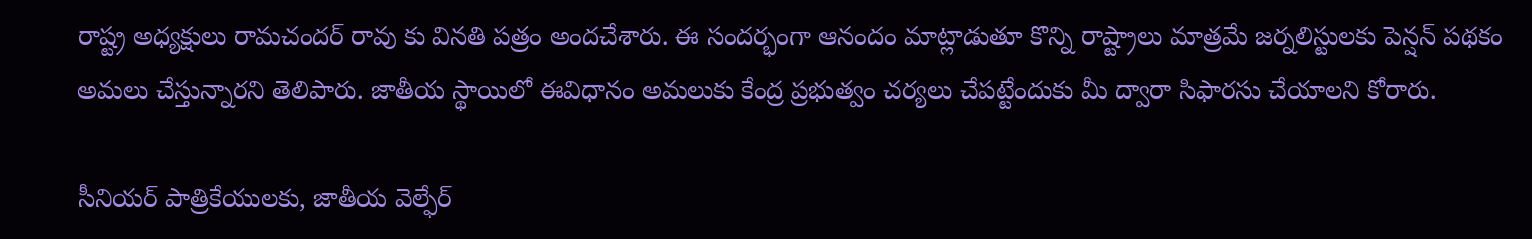రాష్ట్ర అధ్యక్షులు రామచందర్ రావు కు వినతి పత్రం అందచేశారు. ఈ సందర్భంగా ఆనందం మాట్లాడుతూ కొన్ని రాష్ట్రాలు మాత్రమే జర్నలిస్టులకు పెన్షన్ పథకం అమలు చేస్తున్నారని తెలిపారు. జాతీయ స్థాయిలో ఈవిధానం అమలుకు కేంద్ర ప్రభుత్వం చర్యలు చేపట్టేందుకు మీ ద్వారా సిఫారసు చేయాలని కోరారు.

సీనియర్ పాత్రికేయులకు, జాతీయ వెల్ఫేర్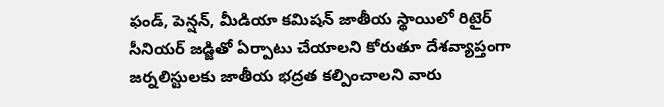ఫండ్, పెన్షన్, మీడియా కమిషన్ జాతీయ స్థాయిలో రిటైర్ సీనియర్ జడ్జితో ఏర్పాటు చేయాలని కోరుతూ దేశవ్యాప్తంగా జర్నలిస్టులకు జాతీయ భద్రత కల్పించాలని వారు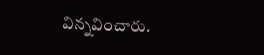విన్నవించారు.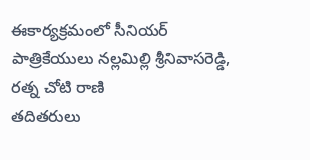ఈకార్యక్రమంలో సీనియర్ పాత్రికేయులు నల్లమిల్లి శ్రీనివాసరెడ్డి, రత్న చోటి రాణి
తదితరులు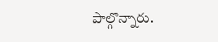పాల్గొన్నారు.